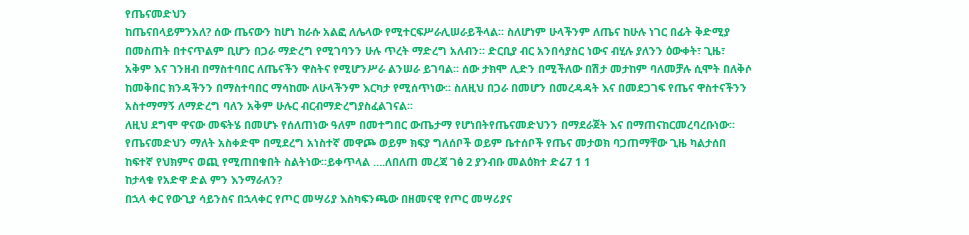የጤናመድህን
ከጤናበላይምንአለ? ሰው ጤናውን ከሆነ ከራሱ አልፎ ለሌላው የሚተርፍሥራሊሠራይችላል፡፡ ስለሆነም ሁላችንም ለጤና ከሁሉ ነገር በፊት ቅድሚያ በመስጠት በተናጥልም ቢሆን በጋራ ማድረግ የሚገባንን ሁሉ ጥረት ማድረግ አለብን፡፡ ድርቢያ ብር አንበሳያስር ነውና ብሂሉ ያለንን ዕውቀት፣ ጊዜ፣ አቅም እና ገንዘብ በማስተባበር ለጤናችን ዋስትና የሚሆንሥራ ልንሠራ ይገባል፡፡ ሰው ታክሞ ሊድን በሚችለው በሽታ መታከም ባለመቻሉ ሲሞት በለቅሶ ከመቅበር ክንዳችንን በማስተባበር ማሳከሙ ለሁላችንም እርካታ የሚሰጥነው፡፡ ስለዚህ በጋራ በመሆን በመረዳዳት እና በመደጋገፍ የጤና ዋስተናችንን አስተማማኝ ለማድረግ ባለን አቅም ሁሉር ብርብማድረግያስፈልገናል፡፡
ለዚህ ደግሞ ዋናው መፍትሄ በመሆኑ የሰለጠነው ዓለም በመተግበር ውጤታማ የሆነበትየጤናመድህንን በማደራጀት እና በማጠናከርመረባረቡነው፡፡ የጤናመድህን ማለት አስቀድሞ በሚደረግ አነስተኛ መዋጮ ወይም ክፍያ ግለሰቦች ወይም ቤተሰቦች የጤና መታወክ ባጋጠማቸው ጊዜ ካልታሰበ ከፍተኛ የህክምና ወጪ የሚጠበቁበት ስልትነው፡፡ይቀጥላል ….ለበለጠ መረጃ ገፅ 2 ያንብቡ መልዕክተ ድሬ7 1 1
ከታላቁ የአድዋ ድል ምን እንማራለን?
በኋላ ቀር የውጊያ ሳይንስና በኋላቀር የጦር መሣሪያ እስካፍንጫው በዘመናዊ የጦር መሣሪያና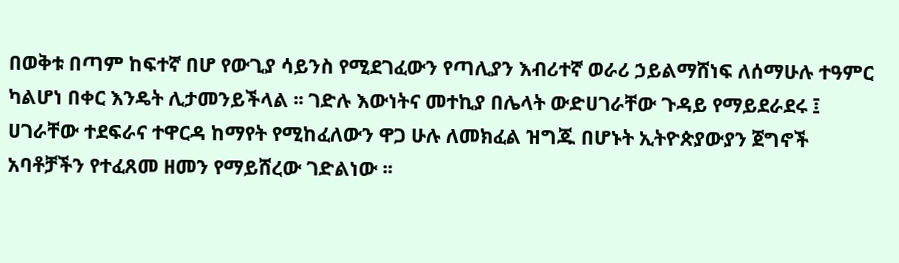በወቅቱ በጣም ከፍተኛ በሆ የውጊያ ሳይንስ የሚደገፈውን የጣሊያን እብሪተኛ ወራሪ ኃይልማሸነፍ ለሰማሁሉ ተዓምር ካልሆነ በቀር እንዴት ሊታመንይችላል ፡፡ ገድሉ እውነትና መተኪያ በሌላት ውድሀገራቸው ጉዳይ የማይደራደሩ ፤ ሀገራቸው ተደፍራና ተዋርዳ ከማየት የሚከፈለውን ዋጋ ሁሉ ለመክፈል ዝግጁ በሆኑት ኢትዮጵያውያን ጀግኖች አባቶቻችን የተፈጸመ ዘመን የማይሸረው ገድልነው ፡፡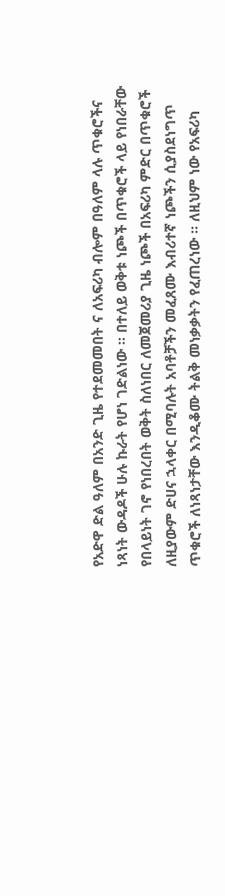የአድዋ ድል ዓለም በአንድ ጊዜ የተደመመበት ና ለአፍሪካ ብሎም በዓለም ላሉ ጥቁሮችና ነጻነት ውዳዶች ሁሉ ኩራት የሆነ ገድልነው ፡፡ በተለይ ወቅቱ ነጮች በጥቁሮች ላይ የነበራቸው የበላይነት ገኖ የነበረበት ወቅት ስለነበር ለመጀመሪያ ጊዜ ነጮች በአፍሪካ ምድር በጥቁሮች ለዚያውም ድሀና ኋላቀር በሚባሉት አባቶቻችን መፈጸሙ እብሪተኛ ነጮችን ሲያስደነግጥ ጥቁሮች ለነጻነታቸው እንዲቆሙ ትልቅ መነቃቃትን የፈጠረነው ፡፡ ለዚህም ነው የአፍሪካ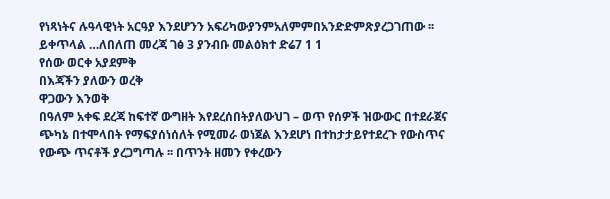የነጻነትና ሉዓላዊነት አርዓያ እንደሆንን አፍሪካውያንምአለምምበአንድድምጽያረጋገጠው ፡፡ይቀጥላል …ለበለጠ መረጃ ገፅ 3 ያንብቡ መልዕክተ ድሬ7 1 1
የሰው ወርቀ አያደምቅ
በእጃችን ያለውን ወረቅ
ዋጋውን እንወቅ
በዓለም አቀፍ ደረጃ ከፍተኛ ውግዘት እየደረሰበትያለውህገ – ወጥ የሰዎች ዝውውር በተደራጀና ጭካኔ በተሞላበት የማፍያሰነሰለት የሚመራ ወነጀል እንደሆነ በተከታታይየተደረጉ የውስጥና የውጭ ጥናቶች ያረጋግጣሉ ፡፡ በጥንት ዘመን የቀረውን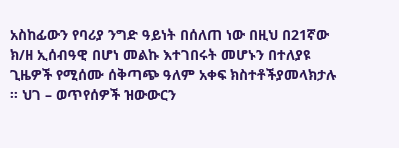አስከፊውን የባሪያ ንግድ ዓይነት በሰለጠ ነው በዚህ በ21ኛው ክ/ዘ ኢሰብዓዊ በሆነ መልኩ እተገበሩት መሆኑን በተለያዩ ጊዜዎች የሚሰሙ ሰቅጣጭ ዓለም አቀፍ ክስተቶችያመላክታሉ ፡፡ ህገ – ወጥየሰዎች ዝውውርን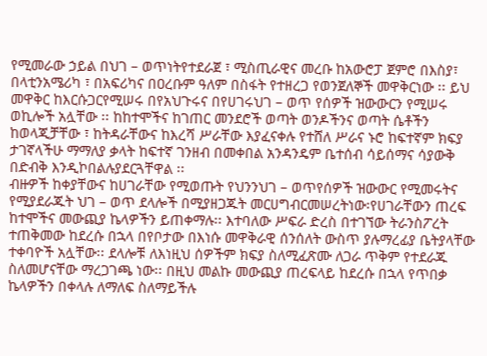የሚመራው ኃይል በህገ – ወጥነትየተደራጀ ፣ ሚስጢራዊና መረቡ ከአውሮፓ ጀምሮ በእስያ፣ በላቲንአሜሪካ ፣ በአፍሪካና በዐረቡም ዓለም በስፋት የተዘረጋ የወንጀለኞች መዋቅርነው ፡፡ ይህ መዋቅር ከእርሱጋርየሚሠሩ በየአህጉሩና በየሀገሩህገ – ወጥ የሰዎች ዝውውርን የሚሠሩ ወኪሎች አሏቸው ፡፡ ከከተሞችና ከገጠር መንደሮች ወጣት ወንዶችንና ወጣት ሴቶችን ከወላጂቻቸው ፣ ከትዳራቸውና ከእረሻ ሥራቸው እያፈናቀሉ የተሸለ ሥራና ኑሮ ከፍተኛም ክፍያ ታገኛላችሁ ማማለያ ቃላት ከፍተኛ ገንዘብ በመቀበል አንዳንዴም ቤተሰብ ሳይሰማና ሳያውቅ በድብቅ እንዲኮበልሉያደርጓቸዋል ፡፡
ብዙዎች ከቀያቸውና ከሀገራቸው የሚወጡት የህንንህገ – ወጥየሰዎች ዝውውር የሚመሩትና የሚያደራጁት ህገ – ወጥ ደላሎች በሚያዘጋጁት መርሀግብርመሠረትነው፡የሀገራቸውን ጠረፍ ከተሞችና መውጪያ ኬላዎችን ይጠቀማሉ፡፡ እተባለው ሥፍራ ድረስ በተገኘው ትራንስፖረት ተጠቅመው ከደረሱ በኋላ በየቦታው በእነሱ መዋቅራዊ ሰንሰለት ውስጥ ያሉማረፊያ ቤትያላቸው ተቀባዮች አሏቸው፡፡ ደላሎቹ ለእነዚህ ሰዎችም ክፍያ ስለሚፈጽሙ ለጋራ ጥቅም የተደራጁ ስለመሆናቸው ማረጋገጫ ነው፡፡ በዚህ መልኩ መውጪያ ጠረፍላይ ከደረሱ በኋላ የጥበቃ ኬላዎችን በቀላሉ ለማለፍ ስለማይችሉ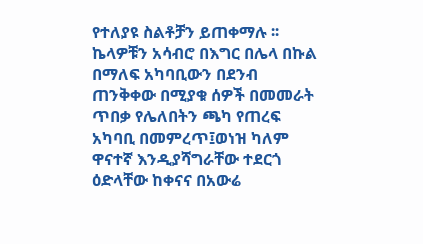የተለያዩ ስልቶቻን ይጠቀማሉ ፡፡ ኬላዎቹን አሳብሮ በእግር በሌላ በኩል በማለፍ አካባቢውን በደንብ ጠንቅቀው በሚያቁ ሰዎች በመመራት ጥበቃ የሌለበትን ጫካ የጠረፍ አካባቢ በመምረጥ፤ወነዝ ካለም ዋናተኛ እንዲያሻግራቸው ተደርጎ ዕድላቸው ከቀናና በአውሬ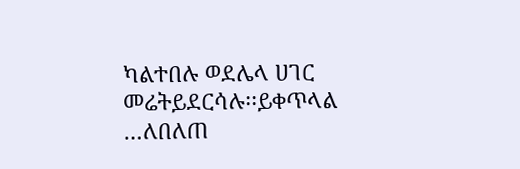ካልተበሉ ወደሌላ ሀገር መሬትይደርሳሉ፡፡ይቀጥላል …ለበለጠ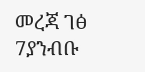መረጃ ገፅ 7ያንብቡ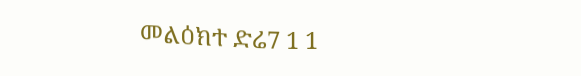መልዕክተ ድሬ7 1 1